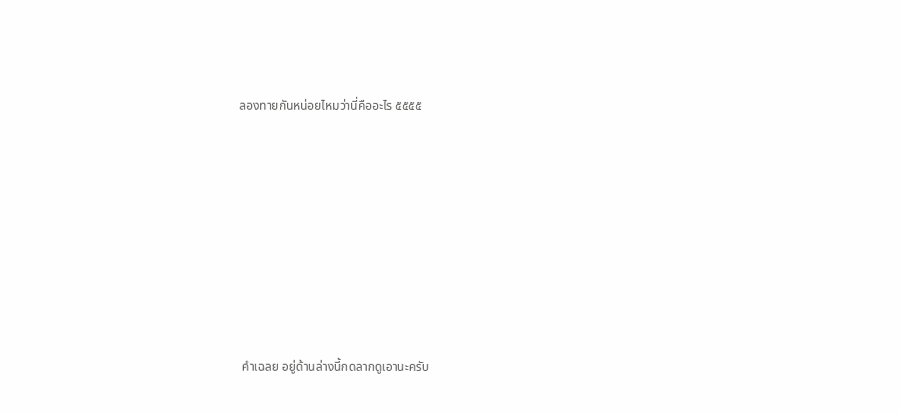ลองทายกันหน่อยไหมว่านี่คืออะไร ๕๕๕๕









 คำเฉลย อยู่ด้านล่างนี้กดลากดูเอานะครับ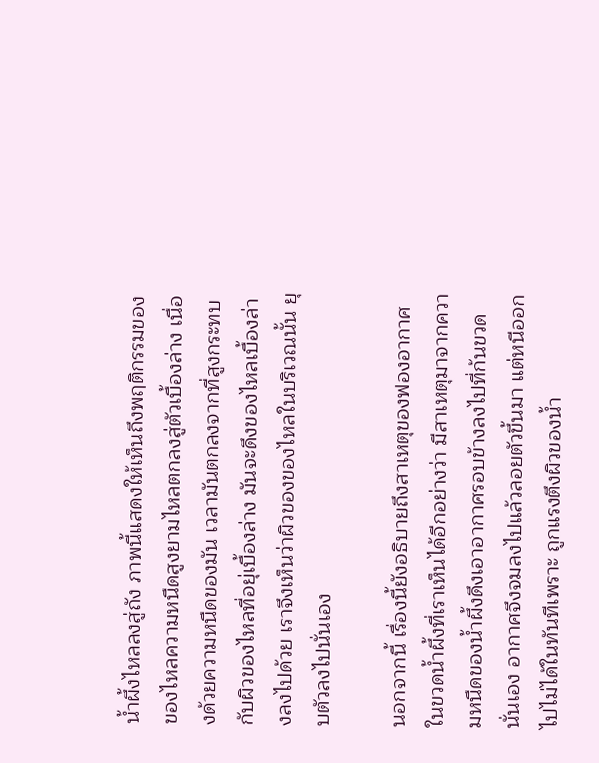น้ำผึ้งไหลลงสู่ถัง ภาพนี้แสดงให้เห็นถึงพฤติกรรมของของไหลความหนืดสูงยามไหลตกลงสู่ตัวเบื้องล่าง เนื่องด้วยความหนืดของมัน เวลามันตกลงจากที่สูงกระทบกับผิวของไหลที่อยุ่เบื้องล่าง มันจะดึงของไหลเบื้องล่างลงไปด้วย เราจึงเห็นว่าผิวของของไหลในบริเวณนั้น ยุบตัวลงไปนั่นเอง

นอกจากนี้ เรื่องนี้ยังอธิบายถึงสาเหตุของฟองอากาศในขวดน้ำผึ้งที่เราเห็นได้อีกอย่างว่า มีสาเหตุมาจากความหนืดของน้ำผึ้งดึงเอาอากาศรอบข้างลงไปที่ก้นขวดนั่นเอง อากาศจึงจมลงไปแล้วลอยตัวขึ้นมา แต่หนีออกไปไม่ได้ในทันทีเพราะ ถูกแรงตึงผิวของน้ำ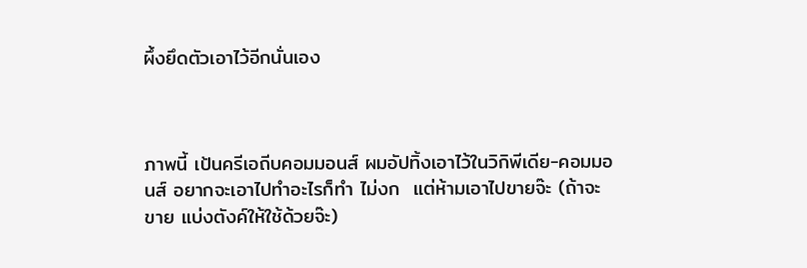ผึ้งยึดตัวเอาไว้อีกนั่นเอง



ภาพนี้ เป้นครีเอถีบคอมมอนส์ ผมอัปทิ้งเอาไว้ในวิกิพีเดีย-คอมมอนส์ อยากจะเอาไปทำอะไรก็ทำ ไม่งก  แต่ห้ามเอาไปขายจ๊ะ (ถ้าจะขาย แบ่งตังค์ให้ใช้ด้วยจ๊ะ)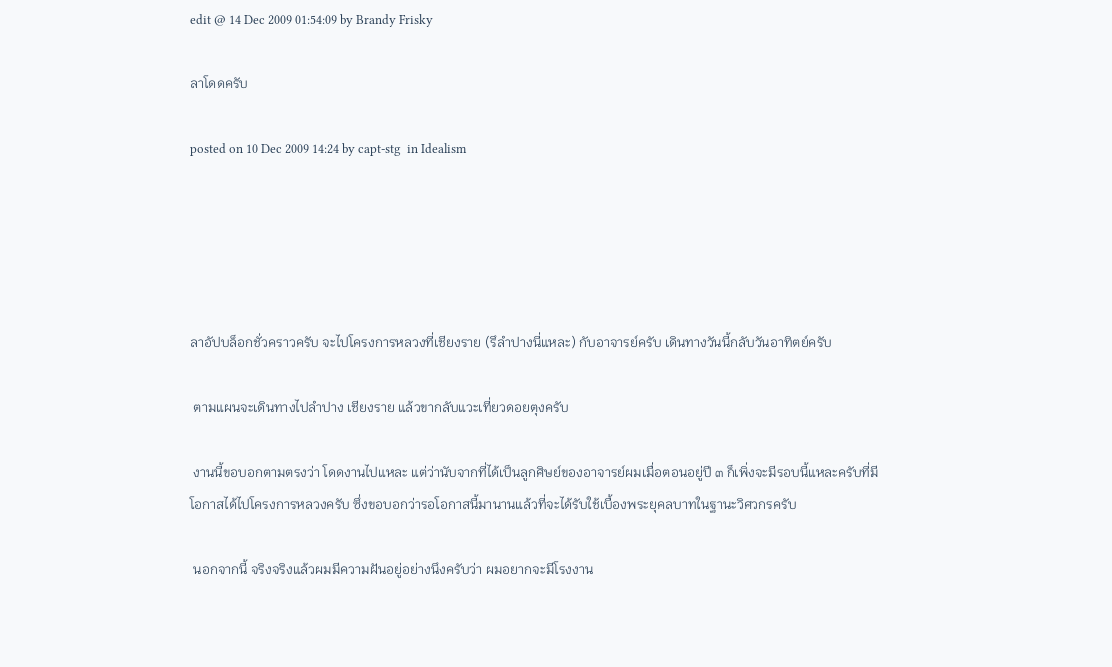edit @ 14 Dec 2009 01:54:09 by Brandy Frisky

ลาโดดครับ

posted on 10 Dec 2009 14:24 by capt-stg  in Idealism





ลาอัปบล็อกชั่วคราวครับ จะไปโครงการหลวงที่เชียงราย (รึลำปางนี่แหละ) กับอาจารย์ครับ เดินทางวันนี้กลับวันอาทิตย์ครับ

 ตามแผนจะเดินทางไปลำปาง เชียงราย แล้วขากลับแวะเที่ยวดอยตุงครับ

 งานนี้ขอบอกตามตรงว่า โดดงานไปแหละ แต่ว่านับจากที่ได้เป็นลูกศิษย์ของอาจารย์ผมเมื่อตอนอยู่ปี ๓ ก็เพิ่งจะมีรอบนี้แหละครับที่มีโอกาสได้ไปโครงการหลวงครับ ซึ่งขอบอกว่ารอโอกาสนี้มานานแล้วที่จะได้รับใช้เบื้องพระยุคลบาทในฐานะวิศวกรครับ

 นอกจากนี้ จริงจริงแล้วผมมีความฝันอยู่อย่างนึงครับว่า ผมอยากจะมีโรงงาน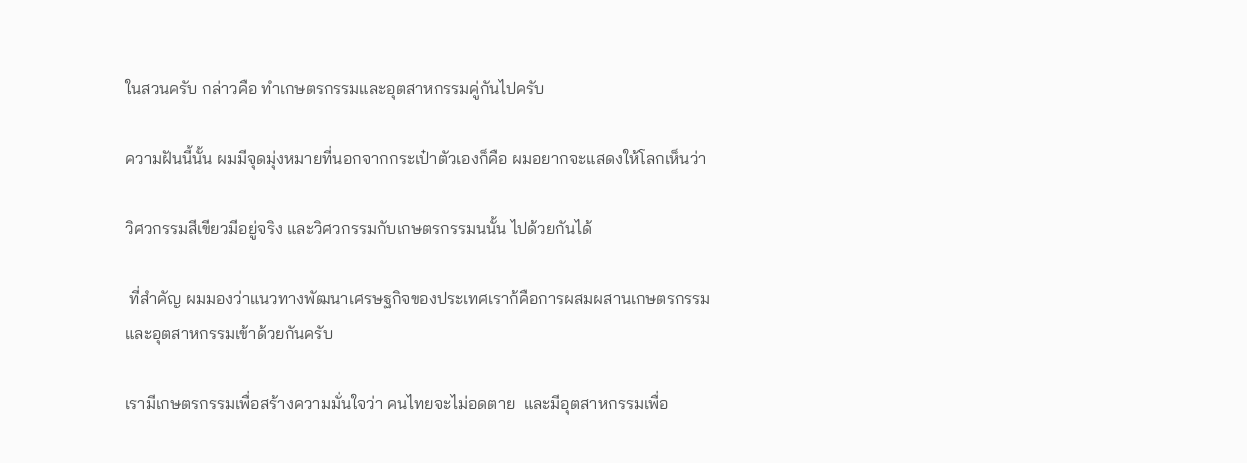ในสวนครับ กล่าวคือ ทำเกษตรกรรมและอุตสาหกรรมคู่กันไปครับ

ความฝันนี้นั้น ผมมีจุดมุ่งหมายที่นอกจากกระเป๋าตัวเองก็คือ ผมอยากจะแสดงให้โลกเห็นว่า

วิศวกรรมสีเขียวมีอยู่จริง และวิศวกรรมกับเกษตรกรรมนนั้น ไปด้วยกันได้

 ที่สำคัญ ผมมองว่าแนวทางพัฒนาเศรษฐกิจของประเทศเราก้คือการผสมผสานเกษตรกรรมและอุตสาหกรรมเข้าด้วยกันครับ

เรามีเกษตรกรรมเพื่อสร้างความมั่นใจว่า คนไทยจะไม่อดตาย  และมีอุตสาหกรรมเพื่อ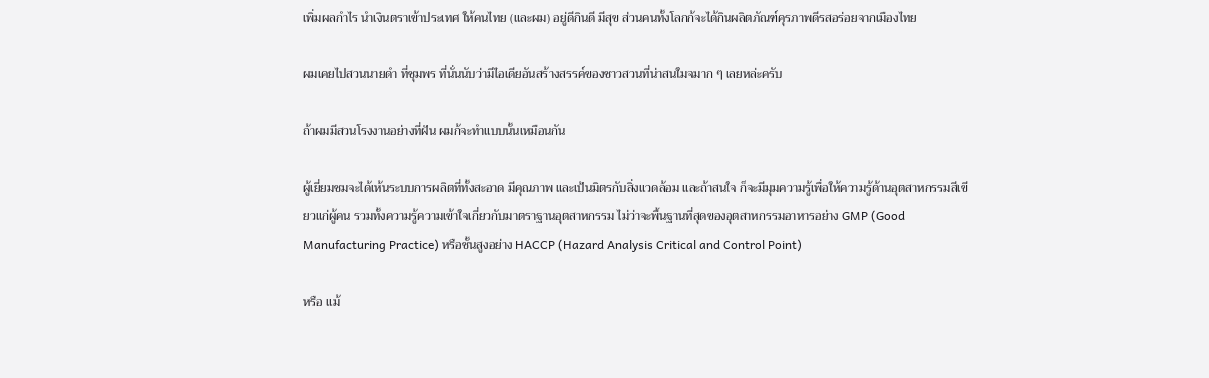เพิ่มผลกำไร นำเงินตราเข้าประเทศ ให้คนไทย (และผม) อยู่ดีกินดี มีสุข ส่วนคนทั้งโลกก้จะได้กินผลิตภัณฑ์คุรภาพดีรสอร่อยจากเมืองไทย

ผมเคยไปสวนนายดำ ที่ชุมพร ที่นั่นนับว่ามีไอเดียอันสร้างสรรค์ของชาวสวนที่น่าสนใมจมาก ๆ เลยหล่ะครับ

ถ้าผมมีสวนโรงงานอย่างที่ฝัน ผมก้จะทำแบบนั้นเหมือนกัน

ผู้เยี่ยมชมจะได้เห้นระบบการผลิตที่ทั้งสะอาด มีคุณภาพ และเป้นมิตรกับสิ่งแวดล้อม และถ้าสนใจ ก็จะมีมุมความรู้เพื่อให้ความรู้ด้านอุตสาหกรรมสีเขียวแก่ผู้คน รวมทั้งความรู้ความเข้าใจเกี่ยวกับมาตราฐานอุตสาหกรรม ไม่ว่าจะพื้นฐานที่สุดของอุตสาหกรรมอาหารอย่าง GMP (Good Manufacturing Practice) หรือชั้นสูงอย่าง HACCP (Hazard Analysis Critical and Control Point)

หรือ แม้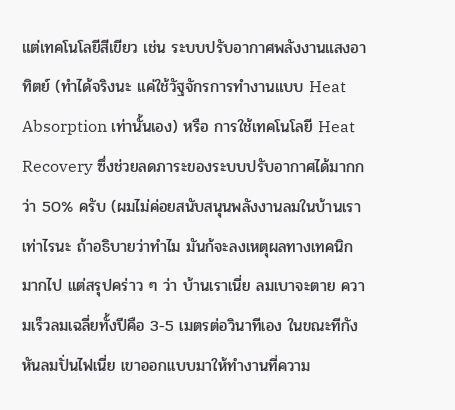แต่เทคโนโลยีสีเขียว เช่น ระบบปรับอากาศพลังงานแสงอาทิตย์ (ทำได้จริงนะ แค่ใช้วัฐจักรการทำงานแบบ Heat Absorption เท่านั้นเอง) หรือ การใช้เทคโนโลยี Heat Recovery ซึ่งช่วยลดภาระของระบบปรับอากาศได้มากกว่า 50% ครับ (ผมไม่ค่อยสนับสนุนพลังงานลมในบ้านเราเท่าไรนะ ถ้าอธิบายว่าทำไม มันก้จะลงเหตุผลทางเทคนิกมากไป แต่สรุปคร่าว ๆ ว่า บ้านเราเนี่ย ลมเบาจะตาย ความเร็วลมเฉลี่ยทั้งปีคือ 3-5 เมตรต่อวินาทีเอง ในขณะทีกังหันลมปั่นไฟเนี่ย เขาออกแบบมาให้ทำงานที่ความ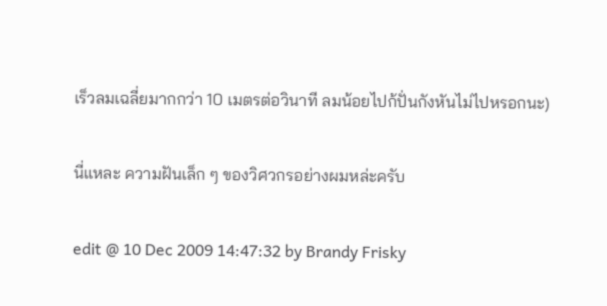เร็วลมเฉลี่ยมากกว่า 10 เมตรต่อวินาที ลมน้อยไปก้ปั่นกังหันไม่ไปหรอกนะ)

นี่แหละ ความฝันเล็ก ๆ ของวิศวกรอย่างผมหล่ะครับ

edit @ 10 Dec 2009 14:47:32 by Brandy Frisky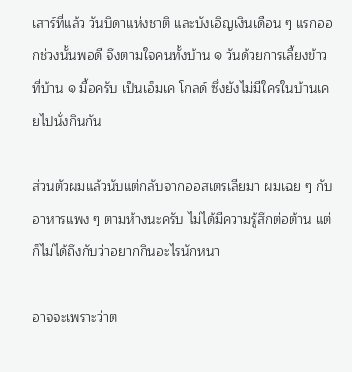เสาร์ที่แล้ว วันบิดาแห่งชาติ และบังเอิญเงินเดือน ๆ แรกออกช่วงนั้นพอดี จึงตามใจคนทั้งบ้าน ๑ วันด้วยการเลี้ยงข้าวที่บ้าน ๑ มื้อครับ เป็นเอ็มเค โกลด์ ซึ่งยังไม่มีใครในบ้านเคยไปนั่งกินกัน

ส่วนตัวผมแล้วนับแต่กลับจากออสเตรเลียมา ผมเฉย ๆ กับอาหารแพง ๆ ตามห้างนะครับ ไม่ได้มีความรู้สึกต่อต้าน แต่ก็ไม่ได้ถึงกับว่าอยากกินอะไรนักหนา

อาจจะเพราะว่าต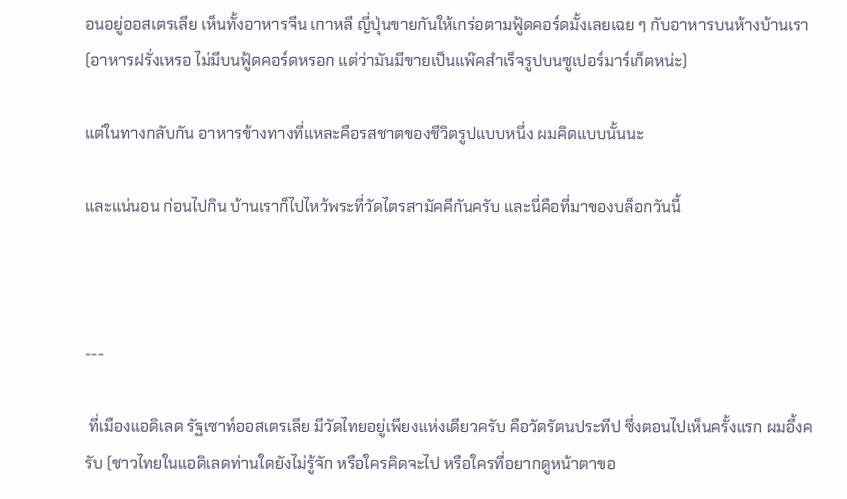อนอยู่ออสเตรเลีย เห็นทั้งอาหารจีน เกาหลี ญี่ปุ่นขายกันให้เกร่อตามฟู้ดคอร์ดมั้งเลยเฉย ๆ กับอาหารบนห้างบ้านเรา (อาหารฝรั่งเหรอ ไม่มีบนฟู้ดคอร์ดหรอก แต่ว่ามันมีขายเป็นแพ๊คสำเร็จรูปบนซูเปอร์มาร์เก็ตหน่ะ)

แต่ในทางกลับกัน อาหารข้างทางที่แหละคือรสชาตของชีวิตรูปแบบหนึ่ง ผมคิดแบบนั้นนะ

และแน่นอน ก่อนไปกิน บ้านเราก็ไปไหว้พระที่วัดไตรสามัคคีกันครับ และนี่คือที่มาของบล็อกวันนี้



---

 ที่เมืองแอดิเลด รัฐเซาท์ออสเตรเลีย มีวัดไทยอยู่เพียงแห่งเดียวครับ คือวัดรัตนประทีป ซึ่งตอนไปเห็นครั้งแรก ผมอึ้งครับ (ชาวไทยในแอดิเลดท่านใดยังไม่รู้จัก หรือใครคิดจะไป หรือใครที่อยากดูหน้าตาขอ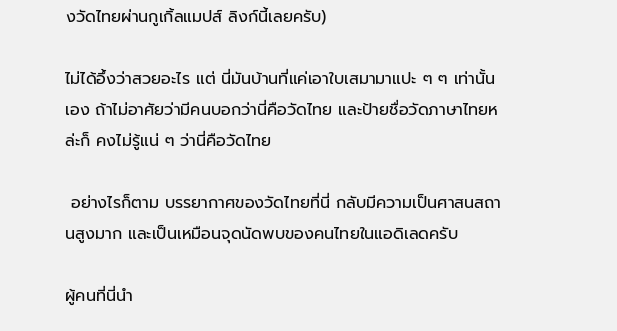งวัดไทยผ่านกูเกิ้ลแมปส์ ลิงก์นี้เลยครับ)

ไม่ได้อึ้งว่าสวยอะไร แต่ นี่มันบ้านที่แค่เอาใบเสมามาแปะ ๆ ๆ เท่านั้นเอง ถ้าไม่อาศัยว่ามีคนบอกว่านี่คือวัดไทย และป้ายชื่อวัดภาษาไทยหล่ะก็ คงไม่รู้แน่ ๆ ว่านี่คือวัดไทย

 อย่างไรก็ตาม บรรยากาศของวัดไทยที่นี่ กลับมีความเป็นศาสนสถานสูงมาก และเป็นเหมือนจุดนัดพบของคนไทยในแอดิเลดครับ

ผู้คนที่นี่นำ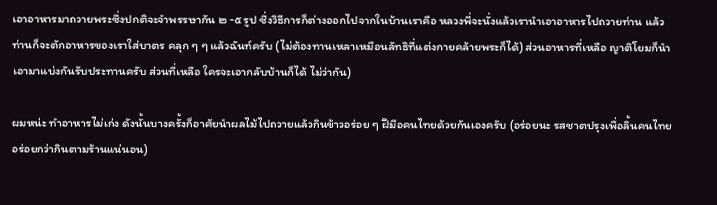เอาอาหารมาถวายพระซึ่งปกติจะจำพรรษากัน ๒ -๕ รูป ซึ่งวิธีการก็ต่างออกไปจากในบ้านเราคือ หลวงพี่จะนั่งแล้วเรานำเอาอาหารไปถวายท่าน แล้วท่านก็จะตักอาหารของเราใส่บาตร คลุก ๆ ๆ แล้วฉันท์ครับ (ไม่ต้องทานเหลาเหมือนลัทธิที่แต่งกายคล้ายพระก็ได้) ส่วนอาหารที่เหลือ ญาติโยมก็นำเอามาแบ่งกันรับประทานครับ ส่วนที่เหลือ ใครจะเอากลับบ้านก็ได้ ไม่ว่ากัน)

ผมหน่ะ ทำอาหารไม่เก่ง ดังนั้นบางครั้งก็อาศัยนำผลไม้ไปถวายแล้วกินข้าวอร่อย ๆ ฝีมือคนไทยด้วยกันเองครับ (อร่อยนะ รสชาตปรุงเพื่อลิ้นคนไทย อร่อยกว่ากินตามร้านแน่นอน)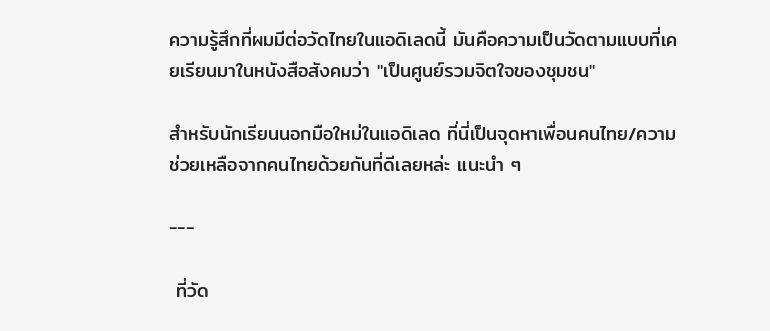ความรู้สึกที่ผมมีต่อวัดไทยในแอดิเลดนี้ มันคือความเป็นวัดตามแบบที่เคยเรียนมาในหนังสือสังคมว่า "เป็นศูนย์รวมจิตใจของชุมชน"

สำหรับนักเรียนนอกมือใหม่ในแอดิเลด ที่นี่เป็นจุดหาเพื่อนคนไทย/ความช่วยเหลือจากคนไทยด้วยกันที่ดีเลยหล่ะ แนะนำ ๆ

---

 ที่วัด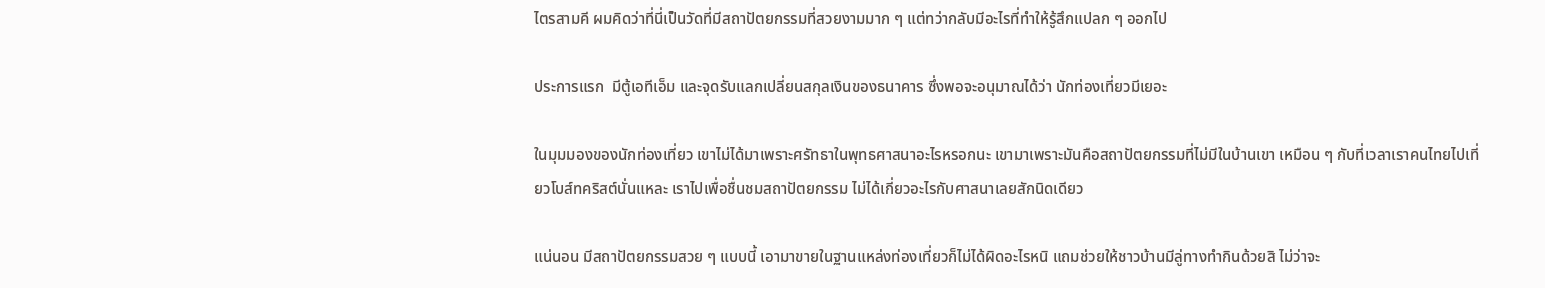ไตรสามคี ผมคิดว่าที่นี่เป็นวัดที่มีสถาปัตยกรรมที่สวยงามมาก ๆ แต่ทว่ากลับมีอะไรที่ทำให้รู้สึกแปลก ๆ ออกไป

ประการแรก  มีตู้เอทีเอ็ม และจุดรับแลกเปลี่ยนสกุลเงินของธนาคาร ซึ่งพอจะอนุมาณได้ว่า นักท่องเที่ยวมีเยอะ

ในมุมมองของนักท่องเที่ยว เขาไม่ได้มาเพราะศรัทธาในพุทธศาสนาอะไรหรอกนะ เขามาเพราะมันคือสถาปัตยกรรมที่ไม่มีในบ้านเขา เหมือน ๆ กับที่เวลาเราคนไทยไปเที่ยวโบส์ทคริสต์นั่นแหละ เราไปเพื่อชื่นชมสถาปัตยกรรม ไม่ได้เกี่ยวอะไรกับศาสนาเลยสักนิดเดียว

แน่นอน มีสถาปัตยกรรมสวย ๆ แบบนี้ เอามาขายในฐานแหล่งท่องเที่ยวก็ไม่ได้ผิดอะไรหนิ แถมช่วยให้ชาวบ้านมีลู่ทางทำกินด้วยสิ ไม่ว่าจะ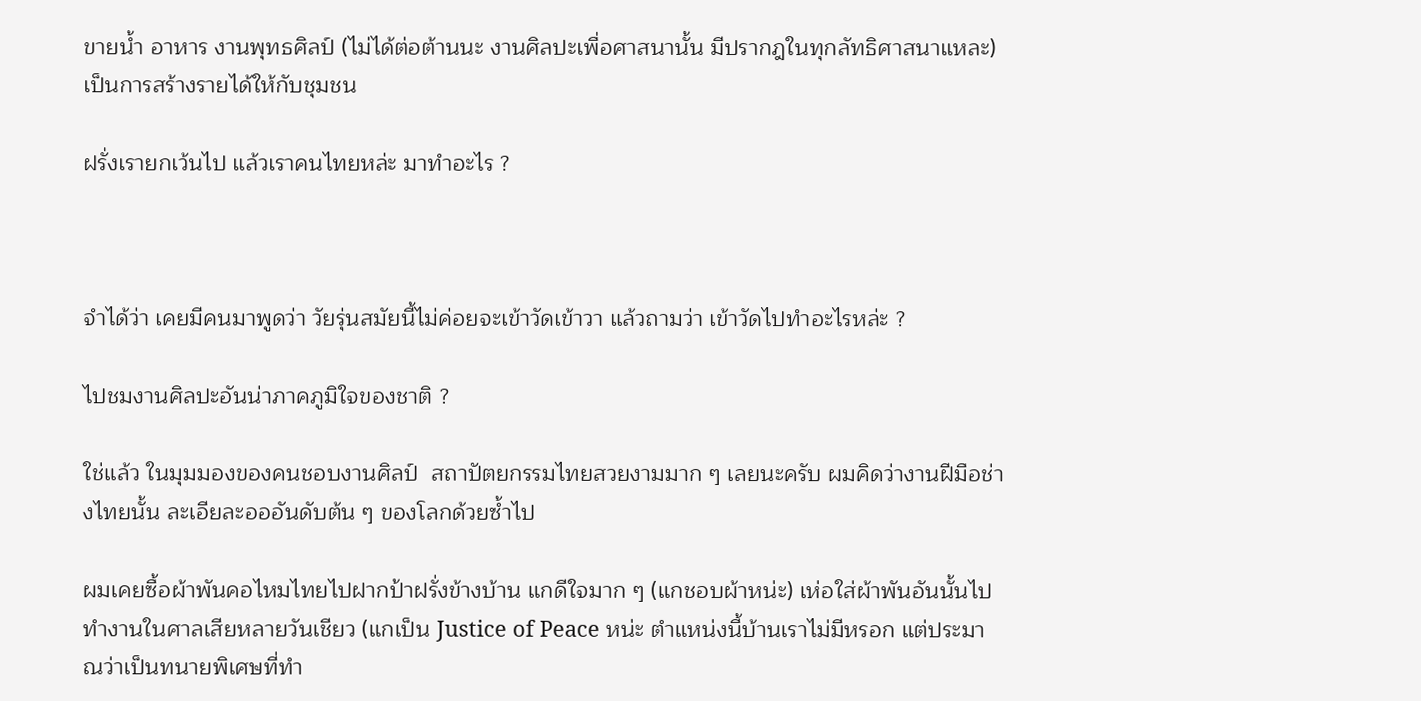ขายน้ำ อาหาร งานพุทธศิลป์ (ไม่ได้ต่อต้านนะ งานศิลปะเพื่อศาสนานั้น มีปรากฎในทุกลัทธิศาสนาแหละ) เป็นการสร้างรายได้ให้กับชุมชน

ฝรั่งเรายกเว้นไป แล้วเราคนไทยหล่ะ มาทำอะไร ?



จำได้ว่า เคยมีคนมาพูดว่า วัยรุ่นสมัยนี้ไม่ค่อยจะเข้าวัดเข้าวา แล้วถามว่า เข้าวัดไปทำอะไรหล่ะ ?

ไปชมงานศิลปะอันน่าภาคภูมิใจของชาติ ?

ใช่แล้ว ในมุมมองของคนชอบงานศิลป์  สถาปัตยกรรมไทยสวยงามมาก ๆ เลยนะครับ ผมคิดว่างานฝีมือช่างไทยนั้น ละเอียละอออันดับต้น ๆ ของโลกด้วยซ้ำไป

ผมเคยซื้อผ้าพันคอไหมไทยไปฝากป้าฝรั่งข้างบ้าน แกดีใจมาก ๆ (แกชอบผ้าหน่ะ) เห่อใส่ผ้าพันอันนั้นไปทำงานในศาลเสียหลายวันเชียว (แกเป็น Justice of Peace หน่ะ ตำแหน่งนี้บ้านเราไม่มีหรอก แต่ประมาณว่าเป็นทนายพิเศษที่ทำ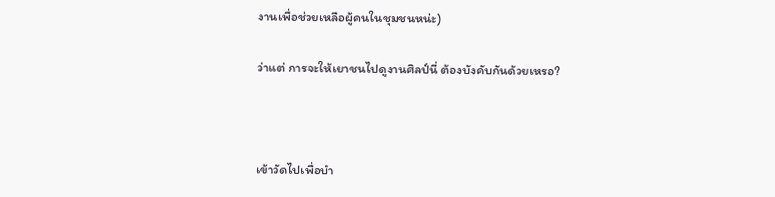งานเพื่อช่วยเหลือผู้คนในชุมชนหน่ะ)

ว่าแต่ การจะให้เยาชนไปดูงานศิลป์นี่ ต้องบังคับกันด้วยเหรอ?



เข้าวัดไปเพื่อบำ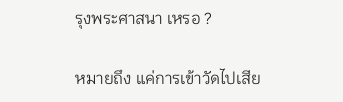รุงพระศาสนา เหรอ ?

หมายถึง แค่การเข้าวัดไปเสีย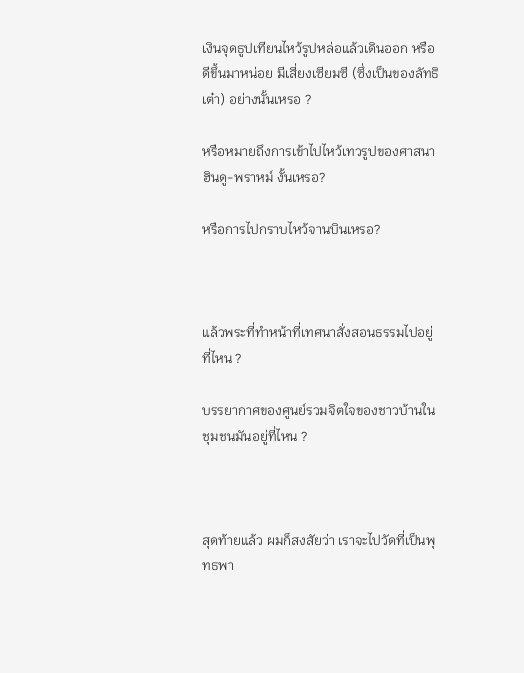เงินจุดธูปเทียนไหว้รูปหล่อแล้วเดินออก หรือดีขึ้นมาหน่อย มีเสี่ยงเซียมซี (ซึ่งเป็นของลัทธิเต๋า) อย่างนั้นเหรอ ?

หรือหมายถึงการเข้าไปไหว้เทวรูปของศาสนาฮินดู-พราหม์ งั้นเหรอ?

หรือการไปกราบไหว้จานบินเหรอ?



แล้วพระที่ทำหน้าที่เทศนาสั่งสอนธรรมไปอยู่ที่ไหน ?

บรรยากาศของศูนย์รวมจิตใจของชาวบ้านในชุมชนมันอยู่ที่ไหน ?



สุดท้ายแล้ว ผมก็สงสัยว่า เราจะไปวัดที่เป็นพุทธพา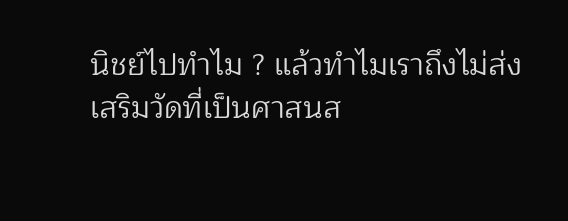นิชย์ไปทำไม ? แล้วทำไมเราถึงไม่ส่งเสริมวัดที่เป็นศาสนส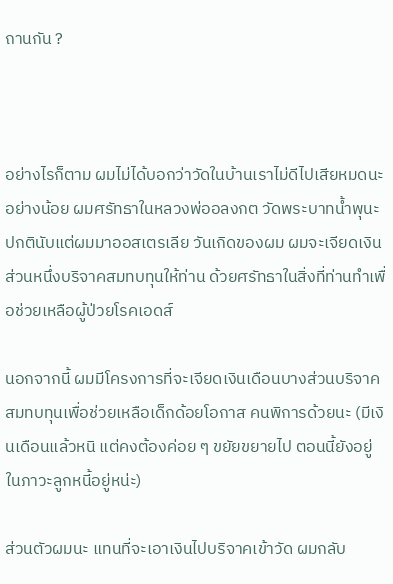ถานกัน ?



อย่างไรก็ตาม ผมไม่ได้บอกว่าวัดในบ้านเราไม่ดีไปเสียหมดนะ อย่างน้อย ผมศรัทธาในหลวงพ่ออลงกต วัดพระบาทน้ำพุนะ ปกตินับแต่ผมมาออสเตรเลีย วันเกิดของผม ผมจะเจียดเงินส่วนหนึ่งบริจาคสมทบทุนให้ท่าน ด้วยศรัทธาในสิ่งที่ท่านทำเพื่อช่วยเหลือผู้ป่วยโรคเอดส์

นอกจากนี้ ผมมีโครงการที่จะเจียดเงินเดือนบางส่วนบริจาคสมทบทุนเพื่อช่วยเหลือเด็กด้อยโอกาส คนพิการด้วยนะ (มีเงินเดือนแล้วหนิ แต่คงต้องค่อย ๆ ขยัยขยายไป ตอนนี้ยังอยู่ในภาวะลูกหนี้อยู่หน่ะ)

ส่วนตัวผมนะ แทนที่จะเอาเงินไปบริจาคเข้าวัด ผมกลับ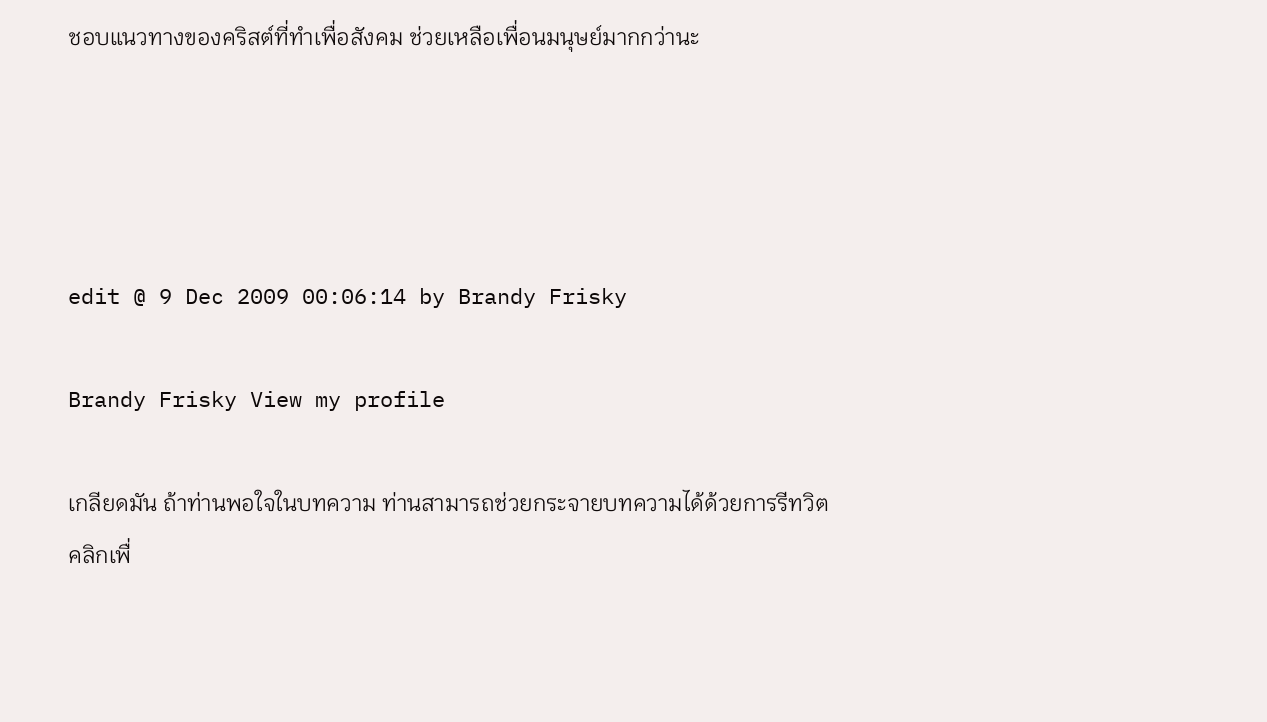ชอบแนวทางของคริสต์ที่ทำเพื่อสังคม ช่วยเหลือเพื่อนมนุษย์มากกว่านะ




edit @ 9 Dec 2009 00:06:14 by Brandy Frisky

Brandy Frisky View my profile

เกลียดมัน ถ้าท่านพอใจในบทความ ท่านสามารถช่วยกระจายบทความได้ด้วยการรีทวิต
คลิกเพื่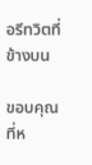อรีทวิตที่ข้างบน

ขอบคุณที่ห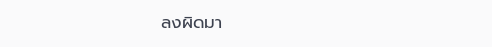ลงผิดมา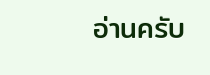อ่านครับ